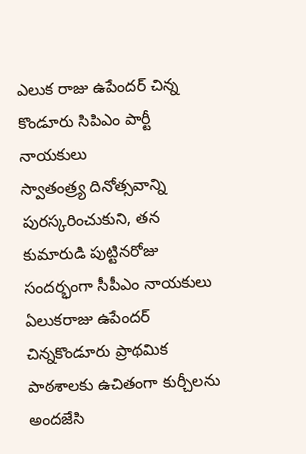ఎలుక రాజు ఉపేందర్ చిన్న కొండూరు సిపిఎం పార్టీ నాయకులు
స్వాతంత్ర్య దినోత్సవాన్ని పురస్కరించుకుని, తన కుమారుడి పుట్టినరోజు సందర్భంగా సీపీఎం నాయకులు ఏలుకరాజు ఉపేందర్ చిన్నకొండూరు ప్రాథమిక పాఠశాలకు ఉచితంగా కుర్చీలను అందజేసి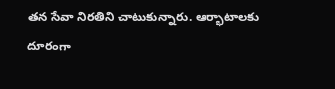తన సేవా నిరతిని చాటుకున్నారు. ఆర్భాటాలకు దూరంగా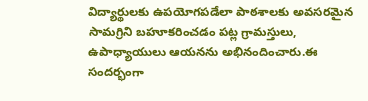విద్యార్థులకు ఉపయోగపడేలా పాఠశాలకు అవసరమైన సామగ్రిని బహూకరించడం పట్ల గ్రామస్తులు, ఉపాధ్యాయులు ఆయనను అభినందించారు.ఈ సందర్భంగా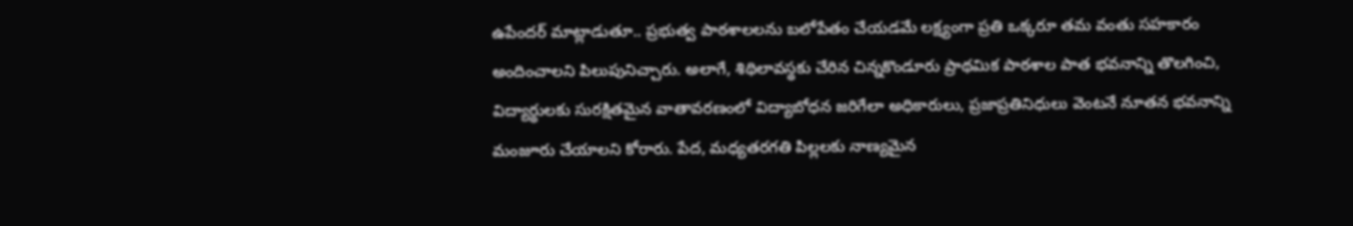ఉపేందర్ మాట్లాడుతూ.. ప్రభుత్వ పాఠశాలలను బలోపేతం చేయడమే లక్ష్యంగా ప్రతి ఒక్కరూ తమ వంతు సహకారం అందించాలని పిలుపునిచ్చారు. అలాగే, శిథిలావస్థకు చేరిన చిన్నకొండూరు ప్రాథమిక పాఠశాల పాత భవనాన్ని తొలగించి, విద్యార్థులకు సురక్షితమైన వాతావరణంలో విద్యాబోధన జరిగేలా అధికారులు, ప్రజాప్రతినిధులు వెంటనే నూతన భవనాన్ని మంజూరు చేయాలని కోరారు. పేద, మధ్యతరగతి పిల్లలకు నాణ్యమైన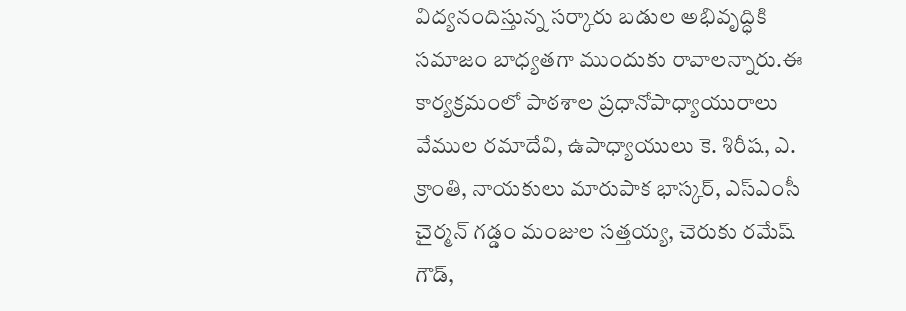విద్యనందిస్తున్న సర్కారు బడుల అభివృద్ధికి సమాజం బాధ్యతగా ముందుకు రావాలన్నారు.ఈ కార్యక్రమంలో పాఠశాల ప్రధానోపాధ్యాయురాలు వేముల రమాదేవి, ఉపాధ్యాయులు కె. శిరీష, ఎ. క్రాంతి, నాయకులు మారుపాక భాస్కర్, ఎస్ఎంసీ చైర్మన్ గడ్డం మంజుల సత్తయ్య, చెరుకు రమేష్ గౌడ్,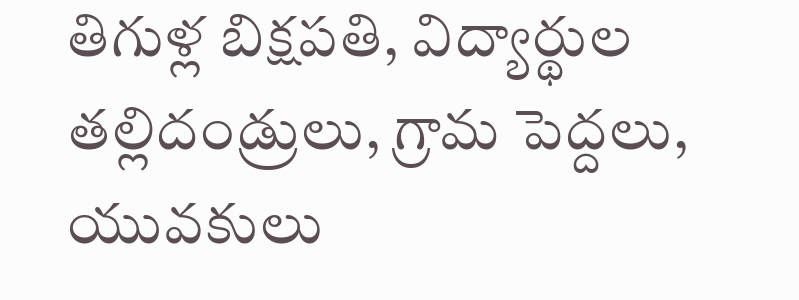తిగుళ్ల బిక్షపతి, విద్యార్థుల తల్లిదండ్రులు, గ్రామ పెద్దలు, యువకులు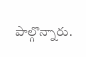పాల్గొన్నారు.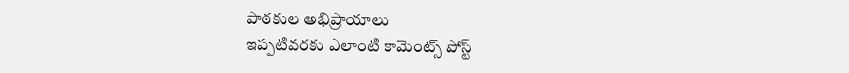పాఠకుల అభిప్రాయాలు
ఇప్పటివరకు ఎలాంటి కామెంట్స్ పోస్ట్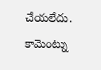చేయలేదు.
కామెంట్ను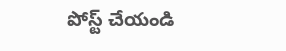పోస్ట్ చేయండి